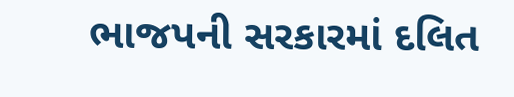ભાજપની સરકારમાં દલિત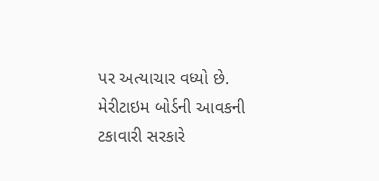પર અત્યાચાર વધ્યો છે.
મેરીટાઇમ બોર્ડની આવકની ટકાવારી સરકારે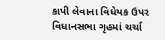કાપી લેવાના વિધેયક ઉપર વિધાનસભા ગૃહમાં ચર્ચા